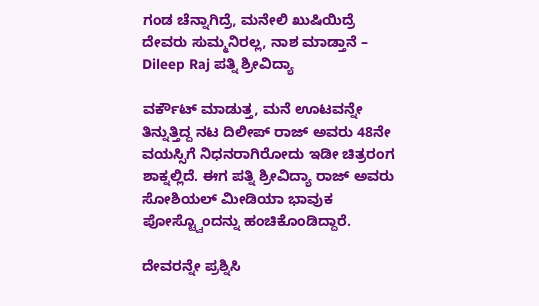ಗಂಡ ಚೆನ್ನಾಗಿದ್ರೆ, ಮನೇಲಿ ಖುಷಿಯಿದ್ರೆ ದೇವರು ಸುಮ್ಮನಿರಲ್ಲ, ನಾಶ ಮಾಡ್ತಾನೆ – Dileep Raj ಪತ್ನಿ ಶ್ರೀವಿದ್ಯಾ

ವರ್ಕೌಟ್ ಮಾಡುತ್ತ, ಮನೆ ಊಟವನ್ನೇ ತಿನ್ನುತ್ತಿದ್ದ ನಟ ದಿಲೀಪ್ ರಾಜ್ ಅವರು 48ನೇ ವಯಸ್ಸಿಗೆ ನಿಧನರಾಗಿರೋದು ಇಡೀ ಚಿತ್ರರಂಗ ಶಾಕ್ನಲ್ಲಿದೆ. ಈಗ ಪತ್ನಿ ಶ್ರೀವಿದ್ಯಾ ರಾಜ್ ಅವರು ಸೋಶಿಯಲ್ ಮೀಡಿಯಾ ಭಾವುಕ ಪೋಸ್ಟ್ವೊಂದನ್ನು ಹಂಚಿಕೊಂಡಿದ್ದಾರೆ.

ದೇವರನ್ನೇ ಪ್ರಶ್ನಿಸಿ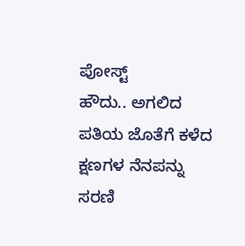ಪೋಸ್ಟ್
ಹೌದು.. ಅಗಲಿದ ಪತಿಯ ಜೊತೆಗೆ ಕಳೆದ ಕ್ಷಣಗಳ ನೆನಪನ್ನು ಸರಣಿ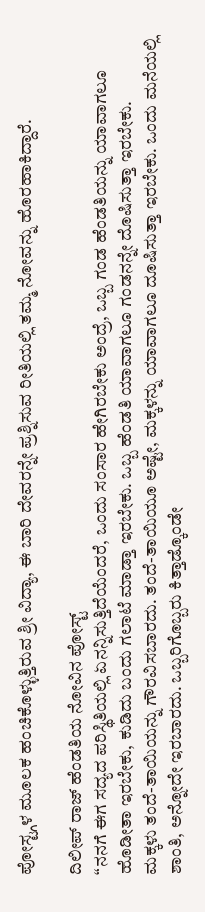ಪೋಸ್ಟ್ಗಳ ಮೂಲಕ ಹಂಚಿಕೊಳ್ಳುತ್ತಿರುವ ಶ್ರೀ ವಿದ್ಯಾ, ಈ ಬಾರಿ ದೇವರನ್ನೇ ಪ್ರಶ್ನಿಸುವ ರೀತಿಯಲ್ಲಿ ತಮ್ಮ ನೋವನ್ನು ಹೊರಹಾಕಿದ್ದಾರೆ.

ದಿಲೀಪ್ ರಾಜ್ ಹೆಂಡತಿಯ ನೋವಿನ ಪೋಸ್ಟ್
“ನನಗೆ ಈಗ ಸದ್ಯದ ಪರಿಸ್ಥಿತಿಯಲ್ಲಿ ಏನನ್ನಿಸುತ್ತಿದೆಯೆಂದರೆ, ಒಂದು ಸಂಸಾರ ಹೇಗಿರಬೇಕು ಅಂದ್ರೆ, ಒಬ್ಬ ಗಂಡ ಹೆಂಡತಿಯನ್ನು ಯಾವಾಗಲೂ ಹೊಡೀತಾ ಇರಬೇಕು, ಕುಡಿದು ಬಂದು ಗಲಾಟೆ ಮಾಡ್ತಾ ಇರಬೇಕು. ಒಬ್ಬ ಹೆಂಡತಿ ಯಾವಾಗಲೂ ಗಂಡನನ್ನೇ ದೊಷಿಸುತ್ತಾ ಇರಬೇಕು.
ಮಕ್ಕಳು ತಂದೆ-ತಾಯಿಯನ್ನು ಗೌರವಿಸಬಾರದು. ತಂದೆ-ತಾಯಿಯೂ ಅಷ್ಟೇ, ಮಕ್ಕಳನ್ನು ಯಾವಾಗಲೂ ದೂಷಿಸುತ್ತಾ ಇರಬೇಕು. ಒಂದು ಮನೆಯಲ್ಲಿ ಶಾಂತಿ, ಅನ್ನೋದೇ ಇರಬಾರದು. ಒಬ್ಬರಿಗೊಬ್ಬರು ಕಿತ್ತಾಡ್ಕೊಂಡೇ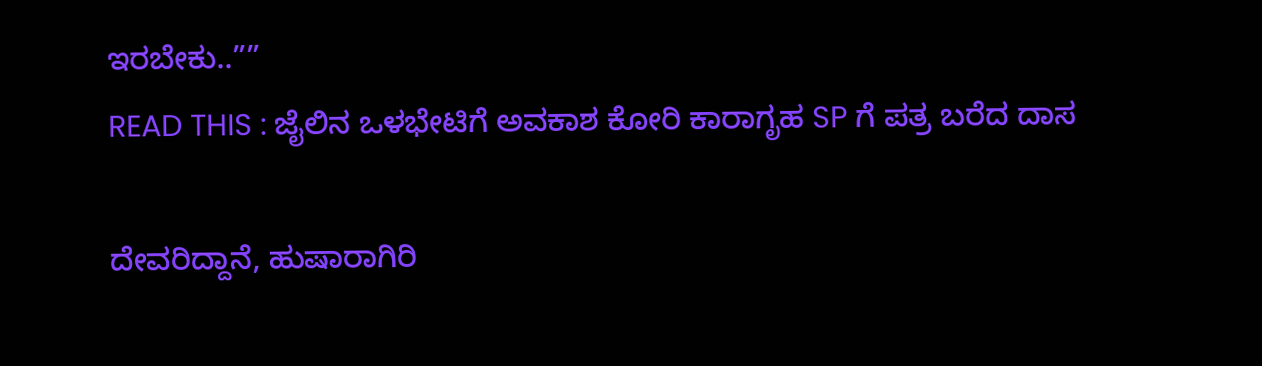ಇರಬೇಕು..””
READ THIS : ಜೈಲಿನ ಒಳಭೇಟಿಗೆ ಅವಕಾಶ ಕೋರಿ ಕಾರಾಗೃಹ SP ಗೆ ಪತ್ರ ಬರೆದ ದಾಸ

ದೇವರಿದ್ದಾನೆ, ಹುಷಾರಾಗಿರಿ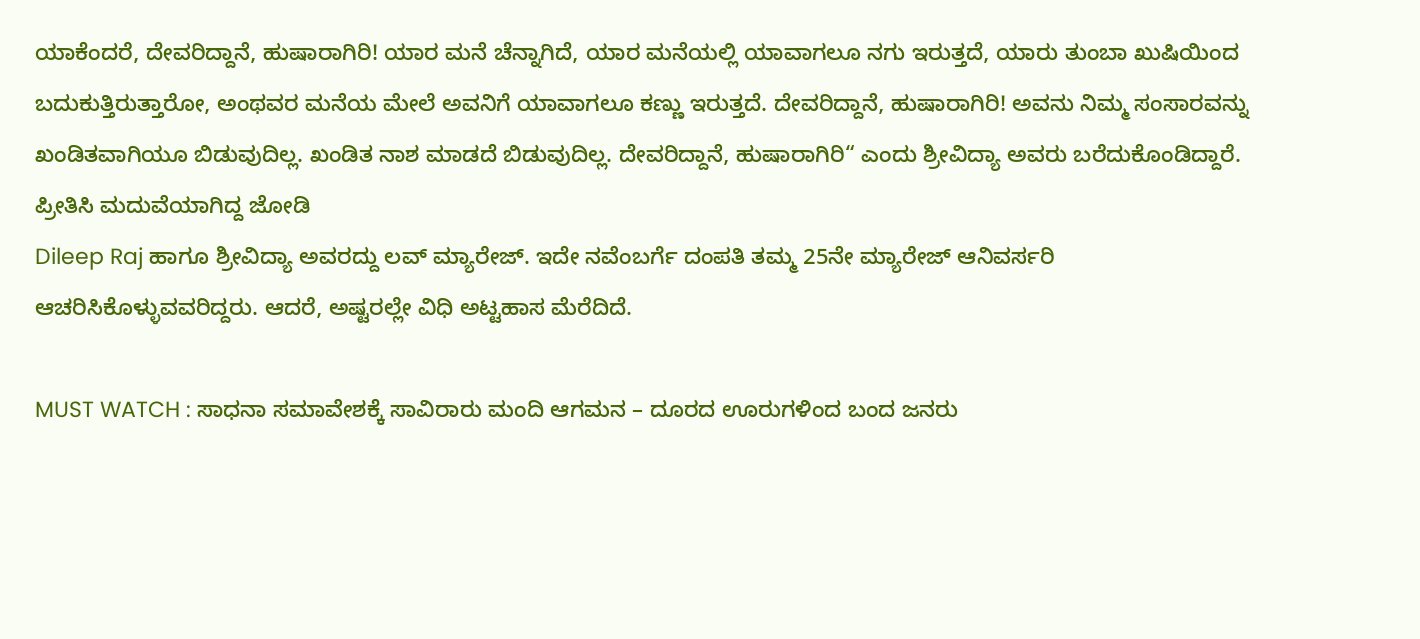ಯಾಕೆಂದರೆ, ದೇವರಿದ್ದಾನೆ, ಹುಷಾರಾಗಿರಿ! ಯಾರ ಮನೆ ಚೆನ್ನಾಗಿದೆ, ಯಾರ ಮನೆಯಲ್ಲಿ ಯಾವಾಗಲೂ ನಗು ಇರುತ್ತದೆ, ಯಾರು ತುಂಬಾ ಖುಷಿಯಿಂದ ಬದುಕುತ್ತಿರುತ್ತಾರೋ, ಅಂಥವರ ಮನೆಯ ಮೇಲೆ ಅವನಿಗೆ ಯಾವಾಗಲೂ ಕಣ್ಣು ಇರುತ್ತದೆ. ದೇವರಿದ್ದಾನೆ, ಹುಷಾರಾಗಿರಿ! ಅವನು ನಿಮ್ಮ ಸಂಸಾರವನ್ನು ಖಂಡಿತವಾಗಿಯೂ ಬಿಡುವುದಿಲ್ಲ. ಖಂಡಿತ ನಾಶ ಮಾಡದೆ ಬಿಡುವುದಿಲ್ಲ. ದೇವರಿದ್ದಾನೆ, ಹುಷಾರಾಗಿರಿ“ ಎಂದು ಶ್ರೀವಿದ್ಯಾ ಅವರು ಬರೆದುಕೊಂಡಿದ್ದಾರೆ.
ಪ್ರೀತಿಸಿ ಮದುವೆಯಾಗಿದ್ದ ಜೋಡಿ
Dileep Raj ಹಾಗೂ ಶ್ರೀವಿದ್ಯಾ ಅವರದ್ದು ಲವ್ ಮ್ಯಾರೇಜ್. ಇದೇ ನವೆಂಬರ್ಗೆ ದಂಪತಿ ತಮ್ಮ 25ನೇ ಮ್ಯಾರೇಜ್ ಆನಿವರ್ಸರಿ ಆಚರಿಸಿಕೊಳ್ಳುವವರಿದ್ದರು. ಆದರೆ, ಅಷ್ಟರಲ್ಲೇ ವಿಧಿ ಅಟ್ಟಹಾಸ ಮೆರೆದಿದೆ.

MUST WATCH : ಸಾಧನಾ ಸಮಾವೇಶಕ್ಕೆ ಸಾವಿರಾರು ಮಂದಿ ಆಗಮನ – ದೂರದ ಊರುಗಳಿಂದ ಬಂದ ಜನರು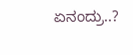ಏನಂದ್ರು..?